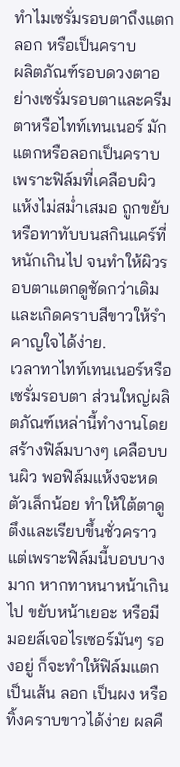ทำไมเซรั่มรอบตาถึงแตก ลอก หรือเป็นคราบ
ผลิตภัณฑ์รอบดวงตาอย่างเซรั่มรอบตาและครีมตาหรือไทท์เทนเนอร์ มักแตกหรือลอกเป็นคราบเพราะฟิล์มที่เคลือบผิวแห้งไม่สม่ำเสมอ ถูกขยับ หรือทาทับบนสกินแคร์ที่หนักเกินไป จนทำให้ผิวรอบตาแตกดูชัดกว่าเดิมและเกิดคราบสีขาวให้รำคาญใจได้ง่าย.
เวลาทาไทท์เทนเนอร์หรือเซรั่มรอบตา ส่วนใหญ่ผลิตภัณฑ์เหล่านี้ทำงานโดยสร้างฟิล์มบางๆ เคลือบบนผิว พอฟิล์มแห้งจะหดตัวเล็กน้อย ทำให้ใต้ตาดูตึงและเรียบขึ้นชั่วคราว แต่เพราะฟิล์มนี้บอบบางมาก หากทาหนาหน้าเกินไป ขยับหน้าเยอะ หรือมีมอยส์เจอไรเซอร์มันๆ รองอยู่ ก็จะทำให้ฟิล์มแตกเป็นเส้น ลอก เป็นผง หรือทิ้งคราบขาวได้ง่าย ผลคื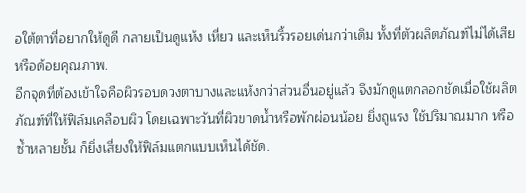อใต้ตาที่อยากให้ดูดี กลายเป็นดูแห้ง เหี่ยว และเห็นริ้วรอยเด่นกว่าเดิม ทั้งที่ตัวผลิตภัณฑ์ไม่ได้เสียหรือด้อยคุณภาพ.
อีกจุดที่ต้องเข้าใจคือผิวรอบดวงตาบางและแห้งกว่าส่วนอื่นอยู่แล้ว จึงมักดูแตกลอกชัดเมื่อใช้ผลิตภัณฑ์ที่ให้ฟิล์มเคลือบผิว โดยเฉพาะวันที่ผิวขาดน้ำหรือพักผ่อนน้อย ยิ่งถูแรง ใช้ปริมาณมาก หรือซ้ำหลายชั้น ก็ยิ่งเสี่ยงให้ฟิล์มแตกแบบเห็นได้ชัด.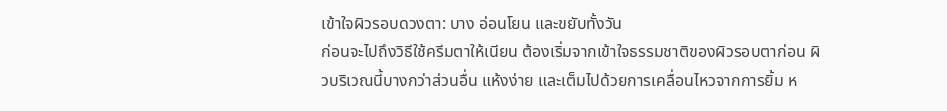เข้าใจผิวรอบดวงตา: บาง อ่อนโยน และขยับทั้งวัน
ก่อนจะไปถึงวิธีใช้ครีมตาให้เนียน ต้องเริ่มจากเข้าใจธรรมชาติของผิวรอบตาก่อน ผิวบริเวณนี้บางกว่าส่วนอื่น แห้งง่าย และเต็มไปด้วยการเคลื่อนไหวจากการยิ้ม ห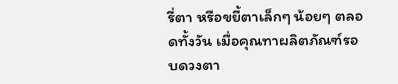รี่ตา หรือขยี้ตาเล็กๆ น้อยๆ ตลอดทั้งวัน เมื่อคุณทาผลิตภัณฑ์รอบดวงตา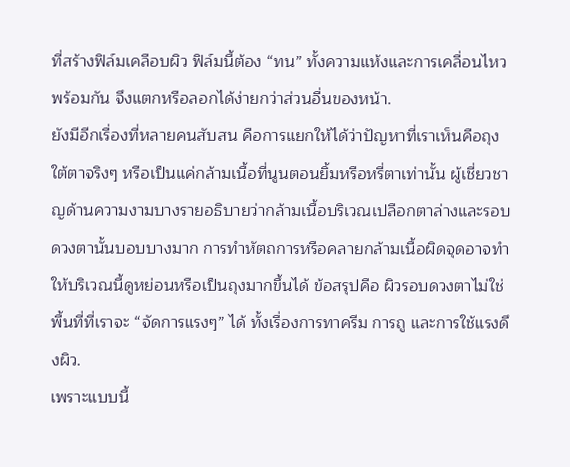ที่สร้างฟิล์มเคลือบผิว ฟิล์มนี้ต้อง “ทน” ทั้งความแห้งและการเคลื่อนไหวพร้อมกัน จึงแตกหรือลอกได้ง่ายกว่าส่วนอื่นของหน้า.
ยังมีอีกเรื่องที่หลายคนสับสน คือการแยกให้ได้ว่าปัญหาที่เราเห็นคือถุงใต้ตาจริงๆ หรือเป็นแค่กล้ามเนื้อที่นูนตอนยิ้มหรือหรี่ตาเท่านั้น ผู้เชี่ยวชาญด้านความงามบางรายอธิบายว่ากล้ามเนื้อบริเวณเปลือกตาล่างและรอบดวงตานั้นบอบบางมาก การทำหัตถการหรือคลายกล้ามเนื้อผิดจุดอาจทำให้บริเวณนี้ดูหย่อนหรือเป็นถุงมากขึ้นได้ ข้อสรุปคือ ผิวรอบดวงตาไม่ใช่พื้นที่ที่เราจะ “จัดการแรงๆ” ได้ ทั้งเรื่องการทาครีม การถู และการใช้แรงดึงผิว.
เพราะแบบนี้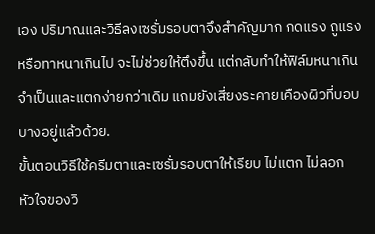เอง ปริมาณและวิธีลงเซรั่มรอบตาจึงสำคัญมาก กดแรง ถูแรง หรือทาหนาเกินไป จะไม่ช่วยให้ตึงขึ้น แต่กลับทำให้ฟิล์มหนาเกินจำเป็นและแตกง่ายกว่าเดิม แถมยังเสี่ยงระคายเคืองผิวที่บอบบางอยู่แล้วด้วย.
ขั้นตอนวิธีใช้ครีมตาและเซรั่มรอบตาให้เรียบ ไม่แตก ไม่ลอก
หัวใจของวิ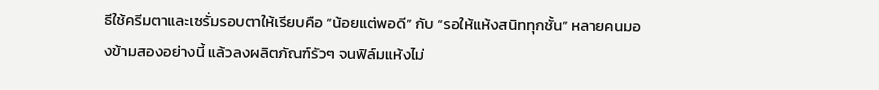ธีใช้ครีมตาและเซรั่มรอบตาให้เรียบคือ “น้อยแต่พอดี” กับ “รอให้แห้งสนิททุกชั้น” หลายคนมองข้ามสองอย่างนี้ แล้วลงผลิตภัณฑ์รัวๆ จนฟิล์มแห้งไม่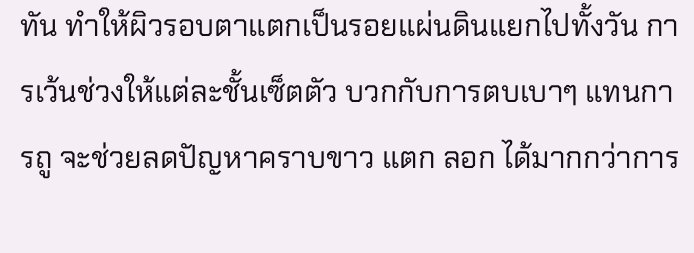ทัน ทำให้ผิวรอบตาแตกเป็นรอยแผ่นดินแยกไปทั้งวัน การเว้นช่วงให้แต่ละชั้นเซ็ตตัว บวกกับการตบเบาๆ แทนการถู จะช่วยลดปัญหาคราบขาว แตก ลอก ได้มากกว่าการ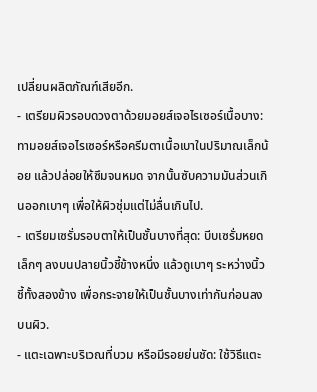เปลี่ยนผลิตภัณฑ์เสียอีก.
- เตรียมผิวรอบดวงตาด้วยมอยส์เจอไรเซอร์เนื้อบาง: ทามอยส์เจอไรเซอร์หรือครีมตาเนื้อเบาในปริมาณเล็กน้อย แล้วปล่อยให้ซึมจนหมด จากนั้นซับความมันส่วนเกินออกเบาๆ เพื่อให้ผิวชุ่มแต่ไม่ลื่นเกินไป.
- เตรียมเซรั่มรอบตาให้เป็นชั้นบางที่สุด: บีบเซรั่มหยดเล็กๆ ลงบนปลายนิ้วชี้ข้างหนึ่ง แล้วถูเบาๆ ระหว่างนิ้วชี้ทั้งสองข้าง เพื่อกระจายให้เป็นชั้นบางเท่ากันก่อนลงบนผิว.
- แตะเฉพาะบริเวณที่บวม หรือมีรอยย่นชัด: ใช้วิธีแตะ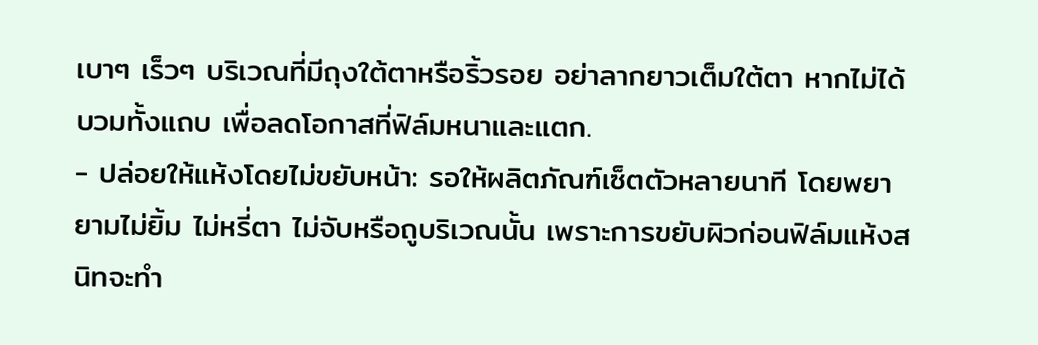เบาๆ เร็วๆ บริเวณที่มีถุงใต้ตาหรือริ้วรอย อย่าลากยาวเต็มใต้ตา หากไม่ได้บวมทั้งแถบ เพื่อลดโอกาสที่ฟิล์มหนาและแตก.
- ปล่อยให้แห้งโดยไม่ขยับหน้า: รอให้ผลิตภัณฑ์เซ็ตตัวหลายนาที โดยพยายามไม่ยิ้ม ไม่หรี่ตา ไม่จับหรือถูบริเวณนั้น เพราะการขยับผิวก่อนฟิล์มแห้งสนิทจะทำ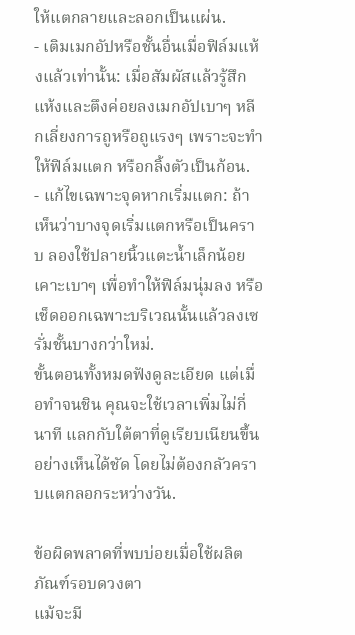ให้แตกลายและลอกเป็นแผ่น.
- เติมเมกอัปหรือชั้นอื่นเมื่อฟิล์มแห้งแล้วเท่านั้น: เมื่อสัมผัสแล้วรู้สึกแห้งและตึงค่อยลงเมกอัปเบาๆ หลีกเลี่ยงการถูหรือถูแรงๆ เพราะจะทำให้ฟิล์มแตก หรือกลิ้งตัวเป็นก้อน.
- แก้ไขเฉพาะจุดหากเริ่มแตก: ถ้าเห็นว่าบางจุดเริ่มแตกหรือเป็นคราบ ลองใช้ปลายนิ้วแตะน้ำเล็กน้อย เคาะเบาๆ เพื่อทำให้ฟิล์มนุ่มลง หรือเช็ดออกเฉพาะบริเวณนั้นแล้วลงเซรั่มชั้นบางกว่าใหม่.
ขั้นตอนทั้งหมดฟังดูละเอียด แต่เมื่อทำจนชิน คุณจะใช้เวลาเพิ่มไม่กี่นาที แลกกับใต้ตาที่ดูเรียบเนียนขึ้นอย่างเห็นได้ชัด โดยไม่ต้องกลัวคราบแตกลอกระหว่างวัน.

ข้อผิดพลาดที่พบบ่อยเมื่อใช้ผลิตภัณฑ์รอบดวงตา
แม้จะมี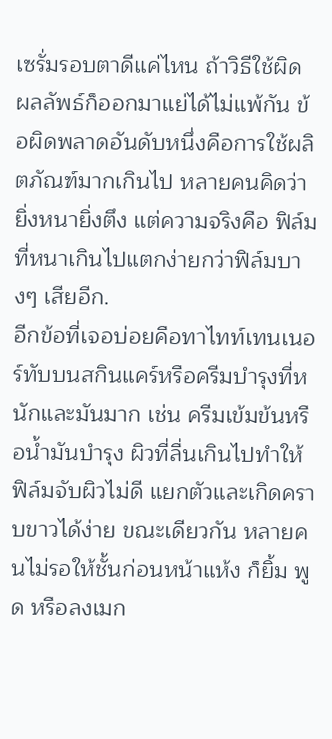เซรั่มรอบตาดีแค่ไหน ถ้าวิธีใช้ผิด ผลลัพธ์ก็ออกมาแย่ได้ไม่แพ้กัน ข้อผิดพลาดอันดับหนึ่งคือการใช้ผลิตภัณฑ์มากเกินไป หลายคนคิดว่ายิ่งหนายิ่งตึง แต่ความจริงคือ ฟิล์มที่หนาเกินไปแตกง่ายกว่าฟิล์มบางๆ เสียอีก.
อีกข้อที่เจอบ่อยคือทาไทท์เทนเนอร์ทับบนสกินแคร์หรือครีมบำรุงที่หนักและมันมาก เช่น ครีมเข้มข้นหรือน้ำมันบำรุง ผิวที่ลื่นเกินไปทำให้ฟิล์มจับผิวไม่ดี แยกตัวและเกิดคราบขาวได้ง่าย ขณะเดียวกัน หลายคนไม่รอให้ชั้นก่อนหน้าแห้ง ก็ยิ้ม พูด หรือลงเมก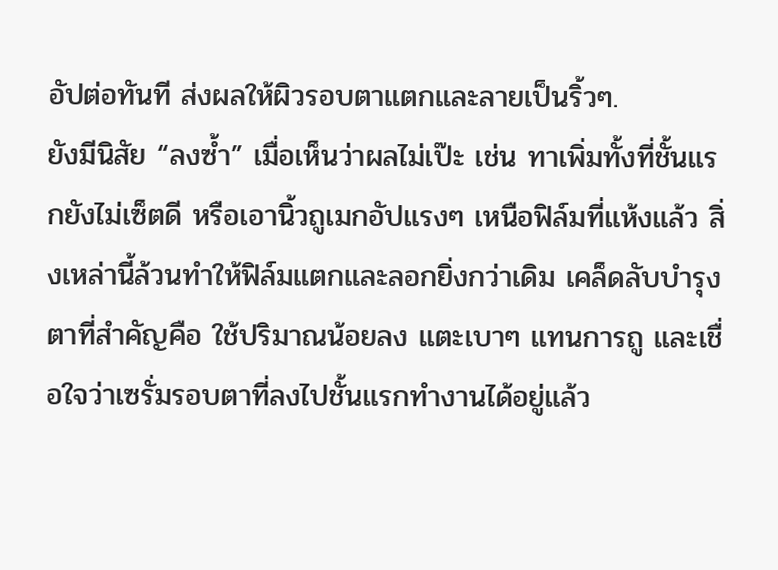อัปต่อทันที ส่งผลให้ผิวรอบตาแตกและลายเป็นริ้วๆ.
ยังมีนิสัย “ลงซ้ำ” เมื่อเห็นว่าผลไม่เป๊ะ เช่น ทาเพิ่มทั้งที่ชั้นแรกยังไม่เซ็ตดี หรือเอานิ้วถูเมกอัปแรงๆ เหนือฟิล์มที่แห้งแล้ว สิ่งเหล่านี้ล้วนทำให้ฟิล์มแตกและลอกยิ่งกว่าเดิม เคล็ดลับบำรุงตาที่สำคัญคือ ใช้ปริมาณน้อยลง แตะเบาๆ แทนการถู และเชื่อใจว่าเซรั่มรอบตาที่ลงไปชั้นแรกทำงานได้อยู่แล้ว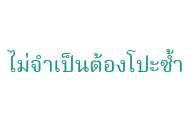ไม่จำเป็นต้องโปะซ้ำ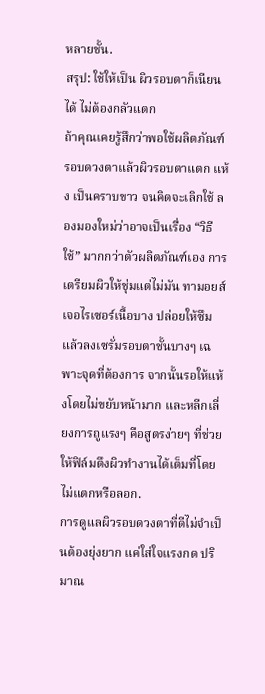หลายชั้น.
สรุป: ใช้ให้เป็น ผิวรอบตาก็เนียนได้ ไม่ต้องกลัวแตก
ถ้าคุณเคยรู้สึกว่าพอใช้ผลิตภัณฑ์รอบดวงตาแล้วผิวรอบตาแตก แห้ง เป็นคราบขาว จนคิดจะเลิกใช้ ลองมองใหม่ว่าอาจเป็นเรื่อง “วิธีใช้” มากกว่าตัวผลิตภัณฑ์เอง การเตรียมผิวให้ชุ่มแต่ไม่มัน ทามอยส์เจอไรเซอร์เนื้อบาง ปล่อยให้ซึม แล้วลงเซรั่มรอบตาชั้นบางๆ เฉพาะจุดที่ต้องการ จากนั้นรอให้แห้งโดยไม่ขยับหน้ามาก และหลีกเลี่ยงการถูแรงๆ คือสูตรง่ายๆ ที่ช่วยให้ฟิล์มตึงผิวทำงานได้เต็มที่โดยไม่แตกหรือลอก.
การดูแลผิวรอบดวงตาที่ดีไม่จำเป็นต้องยุ่งยาก แค่ใส่ใจแรงกด ปริมาณ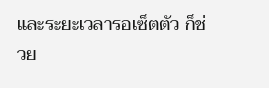และระยะเวลารอเซ็ตตัว ก็ช่วย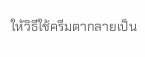ให้วิธีใช้ครีมตากลายเป็น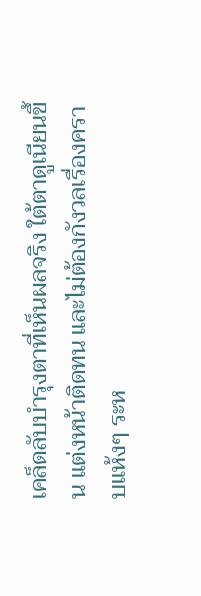เคล็ดลับบำรุงตาที่เห็นผลจริง ใต้ตาดูเนียนขึ้น แต่งหน้าติดทน และไม่ต้องกังวลเรื่องคราบแห้งๆ ระห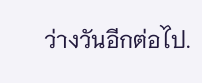ว่างวันอีกต่อไป.